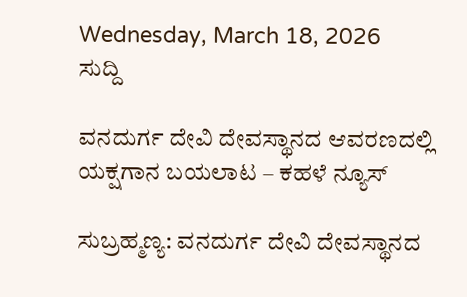Wednesday, March 18, 2026
ಸುದ್ದಿ

ವನದುರ್ಗ ದೇವಿ ದೇವಸ್ಥಾನದ ಆವರಣದಲ್ಲಿ ಯಕ್ಷಗಾನ ಬಯಲಾಟ – ಕಹಳೆ ನ್ಯೂಸ್

ಸುಬ್ರಹ್ಮಣ್ಯ: ವನದುರ್ಗ ದೇವಿ ದೇವಸ್ಥಾನದ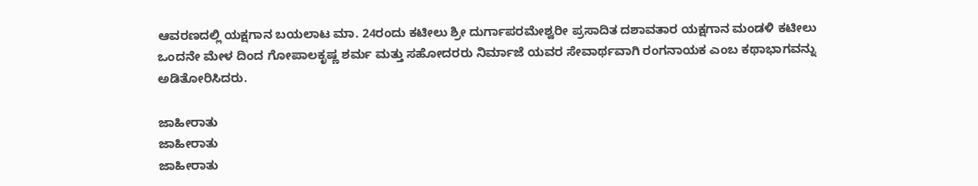ಆವರಣದಲ್ಲಿ ಯಕ್ಷಗಾನ ಬಯಲಾಟ ಮಾ. 24ರಂದು ಕಟೀಲು ಶ್ರೀ ದುರ್ಗಾಪರಮೇಶ್ವರೀ ಪ್ರಸಾದಿತ ದಶಾವತಾರ ಯಕ್ಷಗಾನ ಮಂಡಳಿ ಕಟೀಲು ಒಂದನೇ ಮೇಳ ದಿಂದ ಗೋಪಾಲಕೃಷ್ಣ ಶರ್ಮ ಮತ್ತು ಸಹೋದರರು ನಿರ್ಮಾಜೆ ಯವರ ಸೇವಾರ್ಥವಾಗಿ ರಂಗನಾಯಕ ಎಂಬ ಕಥಾಭಾಗವನ್ನು ಅಡಿತೋರಿಸಿದರು.

ಜಾಹೀರಾತು
ಜಾಹೀರಾತು
ಜಾಹೀರಾತು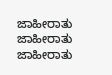ಜಾಹೀರಾತು
ಜಾಹೀರಾತು
ಜಾಹೀರಾತು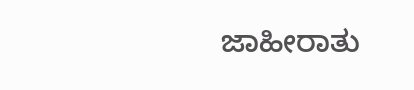ಜಾಹೀರಾತು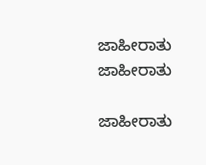ಜಾಹೀರಾತು
ಜಾಹೀರಾತು

ಜಾಹೀರಾತು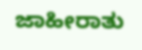ಜಾಹೀರಾತು